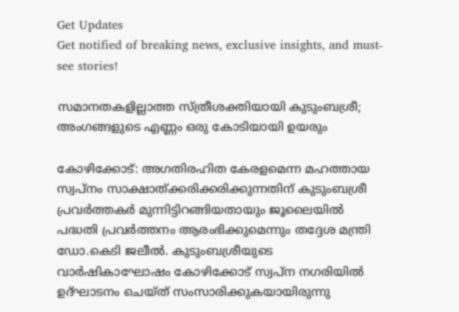Get Updates
Get notified of breaking news, exclusive insights, and must-see stories!

സമാനതകളില്ലാത്ത സ്ത്രീശക്തിയായി കുടുംബശ്രീ; അംഗങ്ങളുടെ എണ്ണം ഒരു കോടിയായി ഉയരും

കോഴിക്കോട്: അഗതിരഹിത കേരളമെന്ന മഹത്തായ സ്വപ്നം സാക്ഷാത്ക്കരിക്കരിക്കുന്നതിന് കുടുംബശ്രീ പ്രവര്‍ത്തകര്‍ മുന്നിട്ടിറങ്ങിയതായും ജൂലൈയില്‍ പദ്ധതി പ്രവര്‍ത്തനം ആരംഭിക്കുമെന്നും തദ്ദേശ മന്ത്രി ഡോ.കെടി ജലീല്‍. കുടുംബശ്രീയുടെ വാര്‍ഷികാഘോഷം കോഴിക്കോട് സ്വപ്ന നഗരിയില്‍ ഉദ്ഘാടനം ചെയ്ത് സംസാരിക്കുകയായിരുന്നു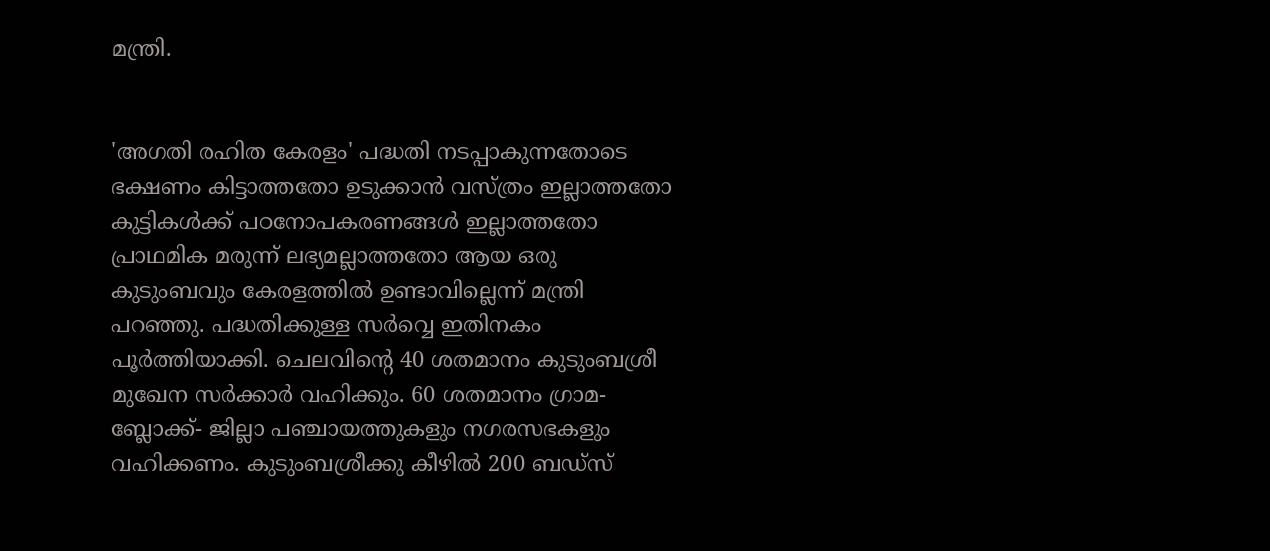മന്ത്രി.


'അഗതി രഹിത കേരളം' പദ്ധതി നടപ്പാകുന്നതോടെ ഭക്ഷണം കിട്ടാത്തതോ ഉടുക്കാന്‍ വസ്ത്രം ഇല്ലാത്തതോ കുട്ടികള്‍ക്ക് പഠനോപകരണങ്ങള്‍ ഇല്ലാത്തതോ പ്രാഥമിക മരുന്ന് ലഭ്യമല്ലാത്തതോ ആയ ഒരു കുടുംബവും കേരളത്തില്‍ ഉണ്ടാവില്ലെന്ന് മന്ത്രി പറഞ്ഞു. പദ്ധതിക്കുള്ള സര്‍വ്വെ ഇതിനകം പൂര്‍ത്തിയാക്കി. ചെലവിന്റെ 40 ശതമാനം കുടുംബശ്രീ മുഖേന സര്‍ക്കാര്‍ വഹിക്കും. 60 ശതമാനം ഗ്രാമ- ബ്ലോക്ക്- ജില്ലാ പഞ്ചായത്തുകളും നഗരസഭകളും വഹിക്കണം. കുടുംബശ്രീക്കു കീഴില്‍ 200 ബഡ്‌സ്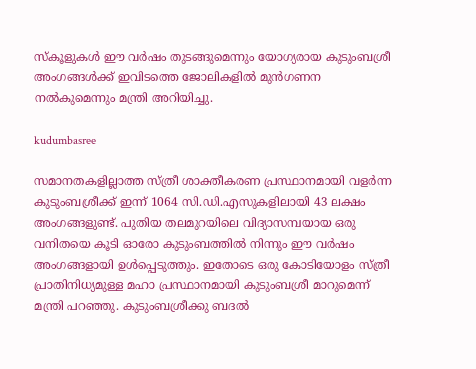സ്‌കൂളുകള്‍ ഈ വര്‍ഷം തുടങ്ങുമെന്നും യോഗ്യരായ കുടുംബശ്രീ അംഗങ്ങള്‍ക്ക് ഇവിടത്തെ ജോലികളില്‍ മുന്‍ഗണന നല്‍കുമെന്നും മന്ത്രി അറിയിച്ചു.

kudumbasree

സമാനതകളില്ലാത്ത സ്ത്രീ ശാക്തീകരണ പ്രസ്ഥാനമായി വളര്‍ന്ന കുടുംബശ്രീക്ക് ഇന്ന് 1064 സി.ഡി.എസുകളിലായി 43 ലക്ഷം അംഗങ്ങളുണ്ട്. പുതിയ തലമുറയിലെ വിദ്യാസമ്പയായ ഒരു വനിതയെ കൂടി ഓരോ കുടുംബത്തില്‍ നിന്നും ഈ വര്‍ഷം അംഗങ്ങളായി ഉള്‍പ്പെടുത്തും. ഇതോടെ ഒരു കോടിയോളം സ്ത്രീ പ്രാതിനിധ്യമുള്ള മഹാ പ്രസ്ഥാനമായി കുടുംബശ്രീ മാറുമെന്ന് മന്ത്രി പറഞ്ഞു. കുടുംബശ്രീക്കു ബദല്‍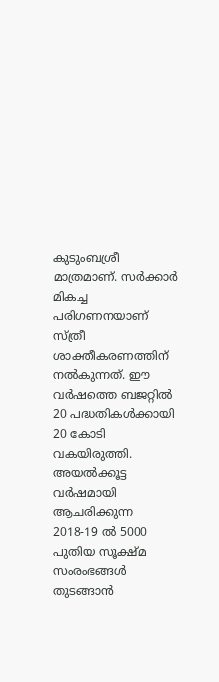കുടുംബശ്രീ മാത്രമാണ്. സര്‍ക്കാര്‍ മികച്ച പരിഗണനയാണ് സ്ത്രീ ശാക്തീകരണത്തിന് നല്‍കുന്നത്. ഈ വര്‍ഷത്തെ ബജറ്റില്‍ 20 പദ്ധതികള്‍ക്കായി 20 കോടി വകയിരുത്തി. അയല്‍ക്കൂട്ട വര്‍ഷമായി ആചരിക്കുന്ന 2018-19 ല്‍ 5000 പുതിയ സൂക്ഷ്മ സംരംഭങ്ങള്‍ തുടങ്ങാന്‍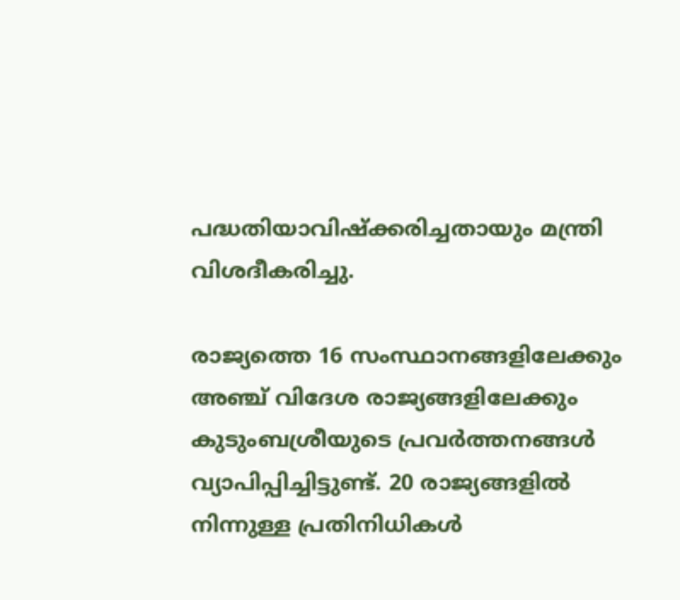പദ്ധതിയാവിഷ്‌ക്കരിച്ചതായും മന്ത്രി വിശദീകരിച്ചു.

രാജ്യത്തെ 16 സംസ്ഥാനങ്ങളിലേക്കും അഞ്ച് വിദേശ രാജ്യങ്ങളിലേക്കും കുടുംബശ്രീയുടെ പ്രവര്‍ത്തനങ്ങള്‍ വ്യാപിപ്പിച്ചിട്ടുണ്ട്. 20 രാജ്യങ്ങളില്‍ നിന്നുള്ള പ്രതിനിധികള്‍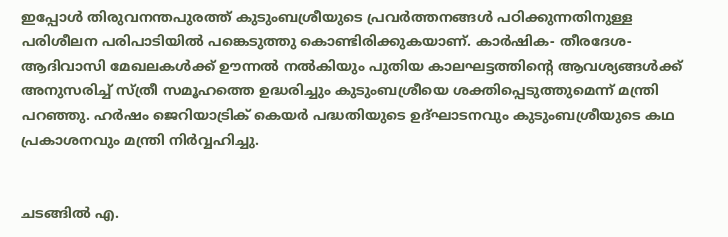ഇപ്പോള്‍ തിരുവനന്തപുരത്ത് കുടുംബശ്രീയുടെ പ്രവര്‍ത്തനങ്ങള്‍ പഠിക്കുന്നതിനുള്ള പരിശീലന പരിപാടിയില്‍ പങ്കെടുത്തു കൊണ്ടിരിക്കുകയാണ്. കാര്‍ഷിക- തീരദേശ- ആദിവാസി മേഖലകള്‍ക്ക് ഊന്നല്‍ നല്‍കിയും പുതിയ കാലഘട്ടത്തിന്റെ ആവശ്യങ്ങള്‍ക്ക് അനുസരിച്ച് സ്ത്രീ സമൂഹത്തെ ഉദ്ധരിച്ചും കുടുംബശ്രീയെ ശക്തിപ്പെടുത്തുമെന്ന് മന്ത്രി പറഞ്ഞു. ഹര്‍ഷം ജെറിയാട്രിക് കെയര്‍ പദ്ധതിയുടെ ഉദ്ഘാടനവും കുടുംബശ്രീയുടെ കഥ പ്രകാശനവും മന്ത്രി നിര്‍വ്വഹിച്ചു.


ചടങ്ങില്‍ എ.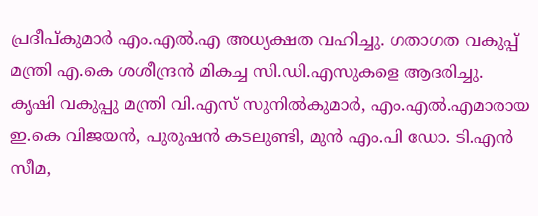പ്രദീപ്കുമാര്‍ എം.എല്‍.എ അധ്യക്ഷത വഹിച്ചു. ഗതാഗത വകുപ്പ് മന്ത്രി എ.കെ ശശീന്ദ്രന്‍ മികച്ച സി.ഡി.എസുകളെ ആദരിച്ചു. കൃഷി വകുപ്പു മന്ത്രി വി.എസ് സുനില്‍കുമാര്‍, എം.എല്‍.എമാരായ ഇ.കെ വിജയന്‍, പുരുഷന്‍ കടലുണ്ടി, മുന്‍ എം.പി ഡോ. ടി.എന്‍ സീമ,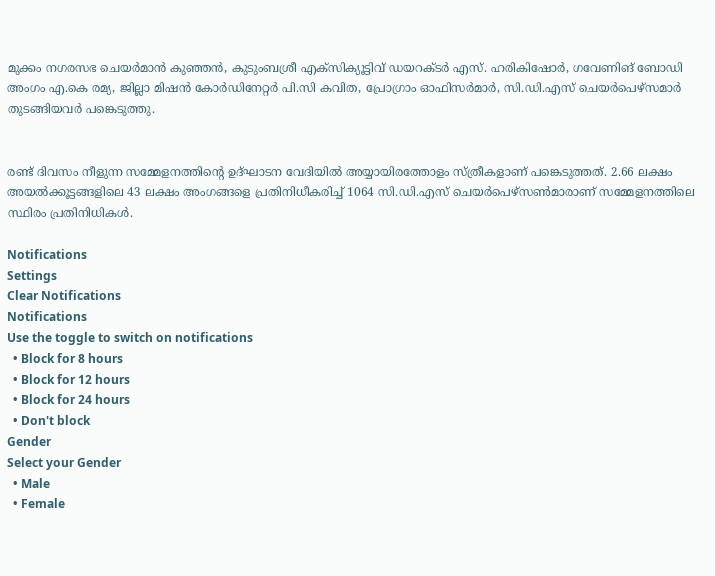മുക്കം നഗരസഭ ചെയര്‍മാന്‍ കുഞ്ഞന്‍, കുടുംബശ്രീ എക്‌സിക്യൂട്ടിവ് ഡയറക്ടര്‍ എസ്. ഹരികിഷോര്‍, ഗവേണിങ് ബോഡി അംഗം എ.കെ രമ്യ, ജില്ലാ മിഷന്‍ കോര്‍ഡിനേറ്റര്‍ പി.സി കവിത, പ്രോഗ്രാം ഓഫിസര്‍മാര്‍, സി.ഡി.എസ് ചെയര്‍പെഴ്‌സമാര്‍ തുടങ്ങിയവര്‍ പങ്കെടുത്തു.


രണ്ട് ദിവസം നീളുന്ന സമ്മേളനത്തിന്റെ ഉദ്ഘാടന വേദിയില്‍ അയ്യായിരത്തോളം സ്ത്രീകളാണ് പങ്കെടുത്തത്. 2.66 ലക്ഷം അയല്‍ക്കൂട്ടങ്ങളിലെ 43 ലക്ഷം അംഗങ്ങളെ പ്രതിനിധീകരിച്ച് 1064 സി.ഡി.എസ് ചെയര്‍പെഴ്‌സണ്‍മാരാണ് സമ്മേളനത്തിലെ സ്ഥിരം പ്രതിനിധികള്‍.

Notifications
Settings
Clear Notifications
Notifications
Use the toggle to switch on notifications
  • Block for 8 hours
  • Block for 12 hours
  • Block for 24 hours
  • Don't block
Gender
Select your Gender
  • Male
  • Female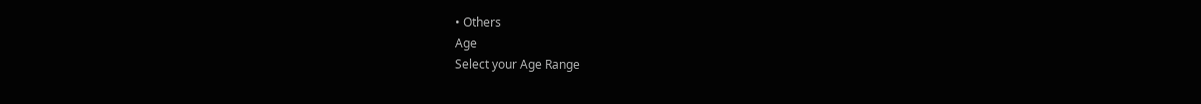• Others
Age
Select your Age Range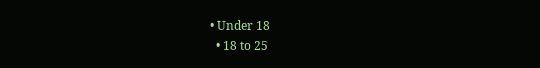• Under 18
  • 18 to 25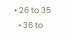• 26 to 35
  • 36 to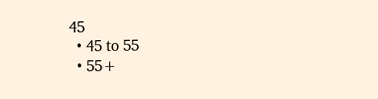45
  • 45 to 55
  • 55+